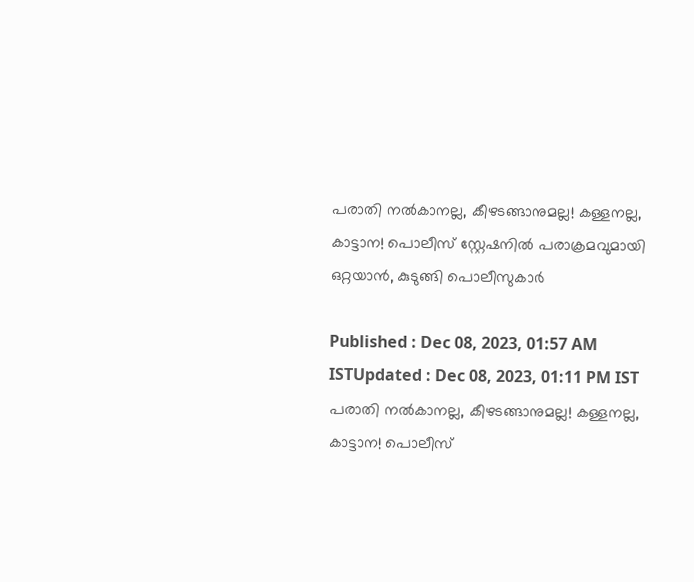പരാതി നൽകാനല്ല, കീഴടങ്ങാനുമല്ല! കള്ളനല്ല, കാട്ടാന! പൊലീസ് സ്റ്റേഷനിൽ പരാക്രമവുമായി ഒറ്റയാൻ, കുടുങ്ങി പൊലീസുകാർ

Published : Dec 08, 2023, 01:57 AM ISTUpdated : Dec 08, 2023, 01:11 PM IST
പരാതി നൽകാനല്ല, കീഴടങ്ങാനുമല്ല! കള്ളനല്ല, കാട്ടാന! പൊലീസ്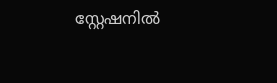സ്റ്റേഷനിൽ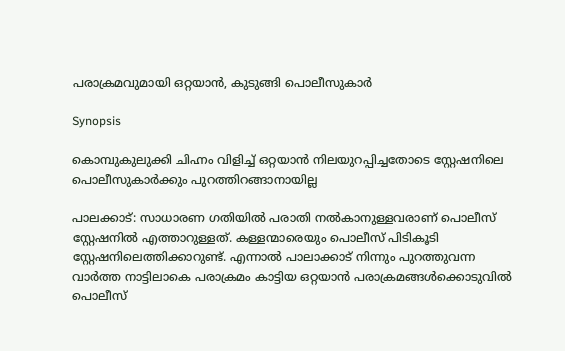പരാക്രമവുമായി ഒറ്റയാൻ, കുടുങ്ങി പൊലീസുകാർ

Synopsis

കൊമ്പുകുലുക്കി ചിഹ്നം വിളിച്ച് ഒറ്റയാൻ നിലയുറപ്പിച്ചതോടെ സ്റ്റേഷനിലെ പൊലീസുകാർക്കും പുറത്തിറങ്ങാനായില്ല

പാലക്കാട്: സാധാരണ ഗതിയിൽ പരാതി നൽകാനുള്ളവരാണ് പൊലീസ് സ്റ്റേഷനിൽ എത്താറുള്ളത്. കള്ളന്മാരെയും പൊലീസ് പിടികൂടി സ്റ്റേഷനിലെത്തിക്കാറുണ്ട്. എന്നാൽ പാലാക്കാട് നിന്നും പുറത്തുവന്ന വാ‍ർത്ത നാട്ടിലാകെ പരാക്രമം കാട്ടിയ ഒറ്റയാൻ പരാക്രമങ്ങൾക്കൊടുവിൽ പൊലീസ്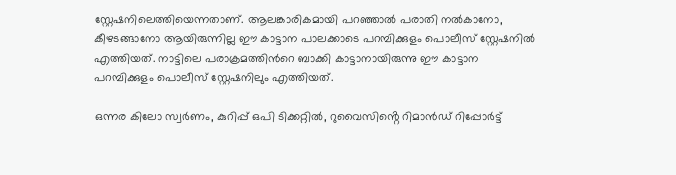സ്റ്റേഷനിലെത്തിയെന്നതാണ്. ആലങ്കാരികമായി പറഞ്ഞാൽ പരാതി നൽകാനോ, കീഴടങ്ങാനോ ആയിരുന്നില്ല ഈ കാട്ടാന പാലക്കാടെ പറമ്പിക്കുളം പൊലീസ് സ്റ്റേഷനിൽ എത്തിയത്. നാട്ടിലെ പരാക്രമത്തിന്‍റെ ബാക്കി കാട്ടാനായിരുന്നു ഈ കാട്ടാന പറമ്പിക്കുളം പൊലീസ് സ്റ്റേഷനിലും എത്തിയത്.

ഒന്നര കിലോ സ്വർണം, കുറിപ്പ് ഒപി ടിക്കറ്റിൽ, റുവൈസിൻ്റെ റിമാൻഡ് റിപ്പോർട്ട്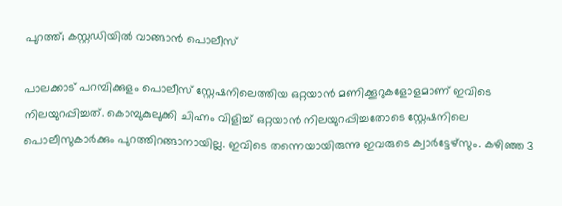പുറത്ത്; കസ്റ്റഡിയിൽ വാങ്ങാൻ പൊലീസ്

പാലക്കാട് പറമ്പിക്കുളം പൊലീസ് സ്റ്റേഷനിലെത്തിയ ഒറ്റയാൻ മണിക്കൂറുകളോളമാണ് ഇവിടെ നിലയുറപ്പിച്ചത്. കൊമ്പുകുലുക്കി ചിഹ്നം വിളിച്ച് ഒറ്റയാൻ നിലയുറപ്പിച്ചതോടെ സ്റ്റേഷനിലെ പൊലീസുകാർക്കും പുറത്തിറങ്ങാനായില്ല. ഇവിടെ തന്നെയായിരുന്നു ഇവരുടെ ക്വാർട്ടേഴ്സും. കഴിഞ്ഞ 3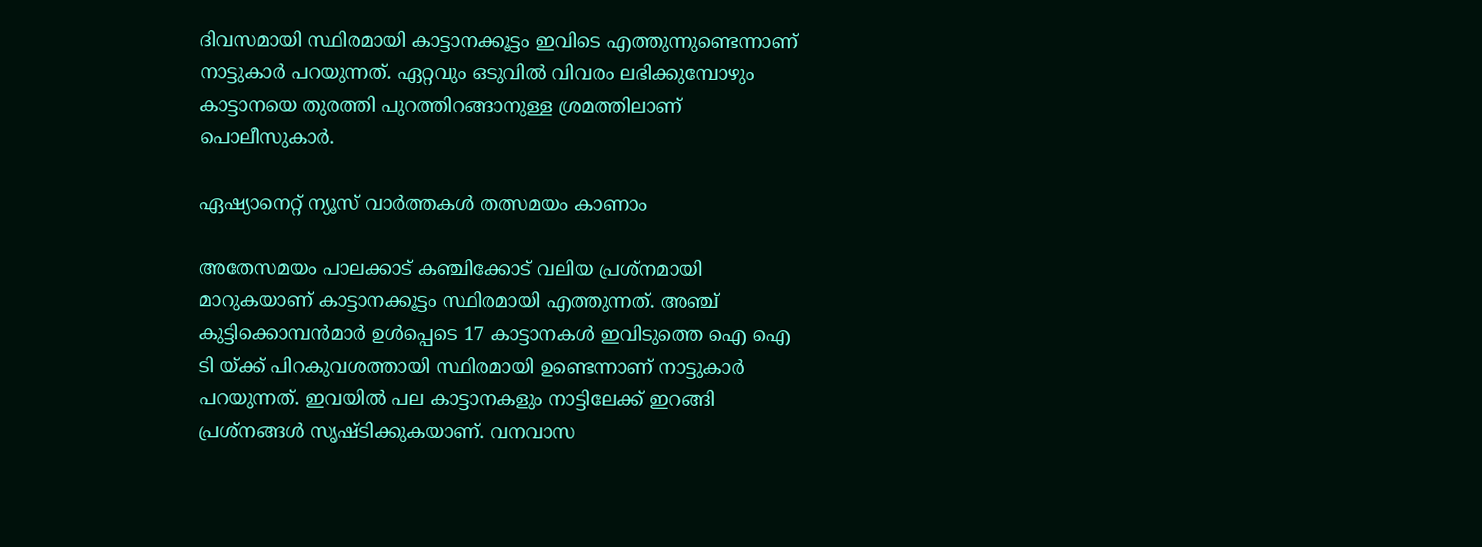ദിവസമായി സ്ഥിരമായി കാട്ടാനക്കൂട്ടം ഇവിടെ എത്തുന്നുണ്ടെന്നാണ് നാട്ടുകാർ പറയുന്നത്. ഏറ്റവും ഒടുവിൽ വിവരം ലഭിക്കുമ്പോഴും കാട്ടാനയെ തുരത്തി പുറത്തിറങ്ങാനുള്ള ശ്രമത്തിലാണ് പൊലീസുകാർ.

ഏഷ്യാനെറ്റ് ന്യൂസ് വാർത്തകൾ തത്സമയം കാണാം

അതേസമയം പാലക്കാട് കഞ്ചിക്കോട് വലിയ പ്രശ്നമായി മാറുകയാണ് കാട്ടാനക്കൂട്ടം സ്ഥിരമായി എത്തുന്നത്. അഞ്ച് കുട്ടിക്കൊമ്പൻമാർ ഉൾപ്പെടെ 17 കാട്ടാനകൾ ഇവിടുത്തെ ഐ ഐ ടി യ്ക്ക് പിറകുവശത്തായി സ്ഥിരമായി ഉണ്ടെന്നാണ് നാട്ടുകാർ പറയുന്നത്. ഇവയിൽ പല കാട്ടാനകളും നാട്ടിലേക്ക് ഇറങ്ങി പ്രശ്നങ്ങൾ സ‍ൃഷ്ടിക്കുകയാണ്. വനവാസ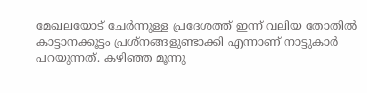മേഖലയോട് ചേർന്നുള്ള പ്രദേശത്ത് ഇന്ന് വലിയ തോതിൽ കാട്ടാനക്കൂട്ടം പ്രശ്നങ്ങളുണ്ടാക്കി എന്നാണ് നാട്ടുകാർ പറയുന്നത്. കഴിഞ്ഞ മൂന്നു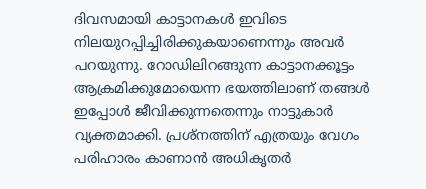ദിവസമായി കാട്ടാനകൾ ഇവിടെ നിലയുറപ്പിച്ചിരിക്കുകയാണെന്നും അവർ പറയുന്നു. റോഡിലിറങ്ങുന്ന കാട്ടാനക്കൂട്ടം ആക്രമിക്കുമോയെന്ന ഭയത്തിലാണ് തങ്ങൾ ഇപ്പോൾ ജീവിക്കുന്നതെന്നും നാട്ടുകാർ വ്യക്തമാക്കി. പ്രശ്നത്തിന് എത്രയും വേഗം പരിഹാരം കാണാൻ അധിക‍ൃതർ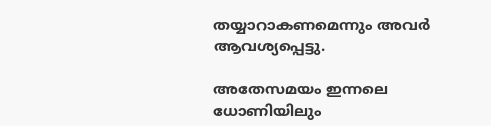തയ്യാറാകണമെന്നും അവർ ആവശ്യപ്പെട്ടു.

അതേസമയം ഇന്നലെ ധോണിയിലും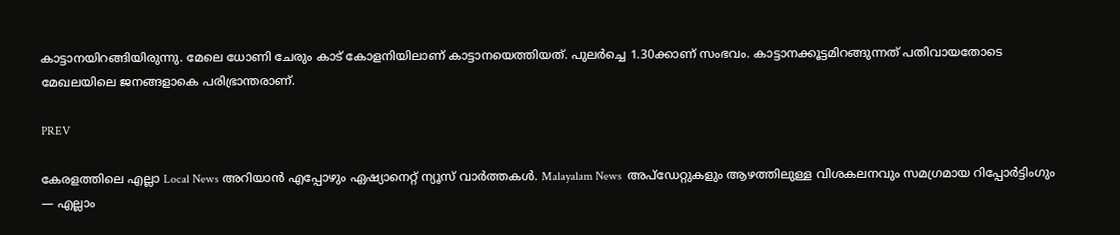കാട്ടാനയിറങ്ങിയിരുന്നു. മേലെ ധോണി ചേരും കാട് കോളനിയിലാണ് കാട്ടാനയെത്തിയത്. പുലർച്ചെ 1.30ക്കാണ് സംഭവം. കാട്ടാനക്കൂട്ടമിറങ്ങുന്നത് പതിവായതോടെ മേഖലയിലെ ജനങ്ങളാകെ പരിഭ്രാന്തരാണ്.

PREV

കേരളത്തിലെ എല്ലാ Local News അറിയാൻ എപ്പോഴും ഏഷ്യാനെറ്റ് ന്യൂസ് വാർത്തകൾ. Malayalam News  അപ്‌ഡേറ്റുകളും ആഴത്തിലുള്ള വിശകലനവും സമഗ്രമായ റിപ്പോർട്ടിംഗും — എല്ലാം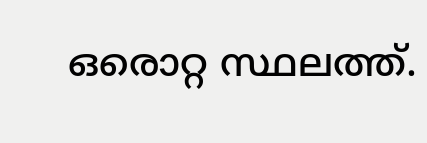ഒരൊറ്റ സ്ഥലത്ത്.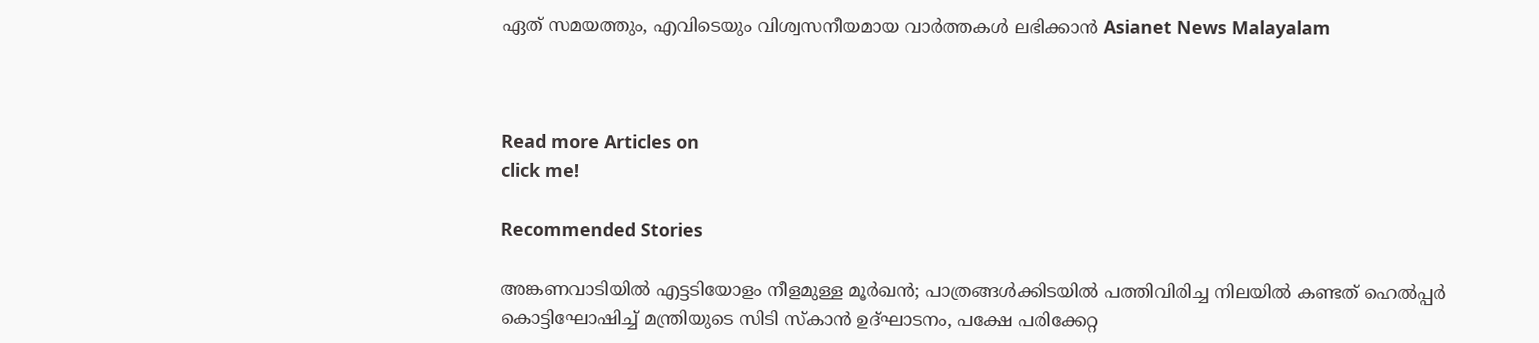ഏത് സമയത്തും, എവിടെയും വിശ്വസനീയമായ വാർത്തകൾ ലഭിക്കാൻ Asianet News Malayalam



Read more Articles on
click me!

Recommended Stories

അങ്കണവാടിയില്‍ എട്ടടിയോളം നീളമുള്ള മൂര്‍ഖന്‍; പാത്രങ്ങള്‍ക്കിടയില്‍ പത്തിവിരിച്ച നിലയില്‍ കണ്ടത് ഹെല്‍പ്പര്‍
കൊട്ടിഘോഷിച്ച് മന്ത്രിയുടെ സിടി സ്കാൻ ഉദ്ഘാടനം, പക്ഷേ പരിക്കേറ്റ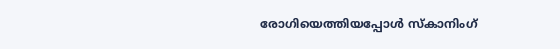രോഗിയെത്തിയപ്പോൾ സ്കാനിംഗ്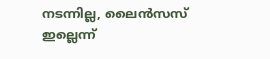നടന്നില്ല, ലൈൻസസ് ഇല്ലെന്ന്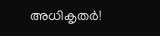അധികൃതർ!